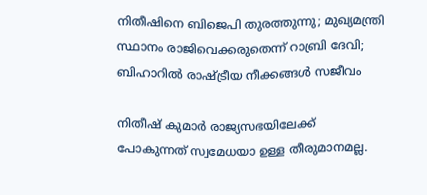നിതീഷിനെ ബിജെപി തുരത്തുന്നു; മുഖ്യമന്ത്രി സ്ഥാനം രാജിവെക്കരുതെന്ന് റാബ്രി ദേവി; ബിഹാറിൽ രാഷ്ട്രീയ നീക്കങ്ങൾ സജീവം

നിതീഷ് കുമാര്‍ രാജ്യസഭയിലേക്ക് പോകുന്നത് സ്വമേധയാ ഉള്ള തീരുമാനമല്ല.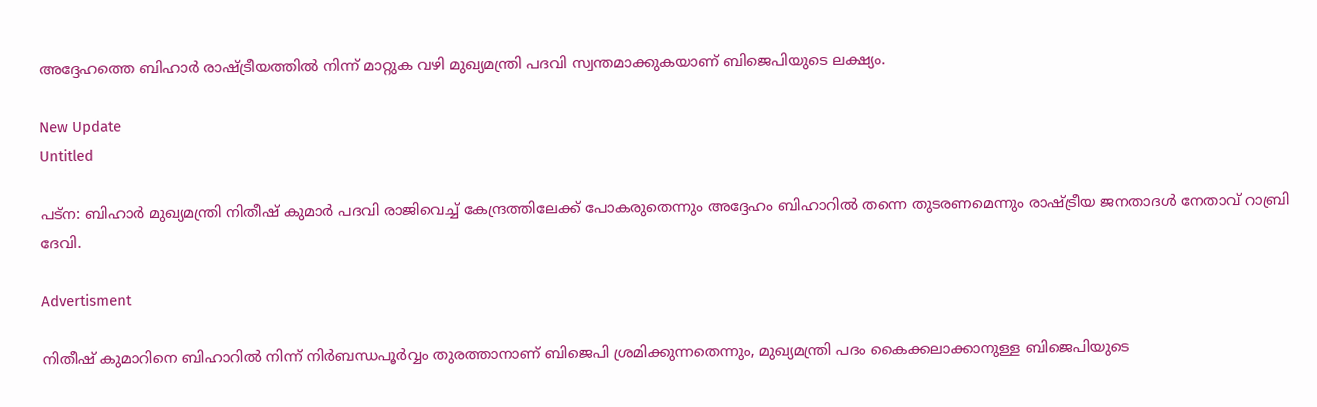അദ്ദേഹത്തെ ബിഹാര്‍ രാഷ്ട്രീയത്തില്‍ നിന്ന് മാറ്റുക വഴി മുഖ്യമന്ത്രി പദവി സ്വന്തമാക്കുകയാണ് ബിജെപിയുടെ ലക്ഷ്യം.

New Update
Untitled

പട്‌ന: ബിഹാര്‍ മുഖ്യമന്ത്രി നിതീഷ് കുമാര്‍ പദവി രാജിവെച്ച് കേന്ദ്രത്തിലേക്ക് പോകരുതെന്നും അദ്ദേഹം ബിഹാറില്‍ തന്നെ തുടരണമെന്നും രാഷ്ട്രീയ ജനതാദള്‍ നേതാവ് റാബ്രി ദേവി.

Advertisment

നിതീഷ് കുമാറിനെ ബിഹാറില്‍ നിന്ന് നിര്‍ബന്ധപൂര്‍വ്വം തുരത്താനാണ് ബിജെപി ശ്രമിക്കുന്നതെന്നും, മുഖ്യമന്ത്രി പദം കൈക്കലാക്കാനുള്ള ബിജെപിയുടെ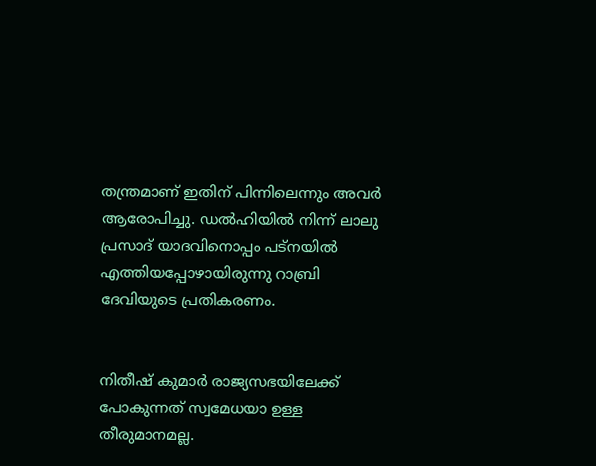തന്ത്രമാണ് ഇതിന് പിന്നിലെന്നും അവര്‍ ആരോപിച്ചു. ഡല്‍ഹിയില്‍ നിന്ന് ലാലു പ്രസാദ് യാദവിനൊപ്പം പട്‌നയില്‍ എത്തിയപ്പോഴായിരുന്നു റാബ്രി ദേവിയുടെ പ്രതികരണം.


നിതീഷ് കുമാര്‍ രാജ്യസഭയിലേക്ക് പോകുന്നത് സ്വമേധയാ ഉള്ള തീരുമാനമല്ല.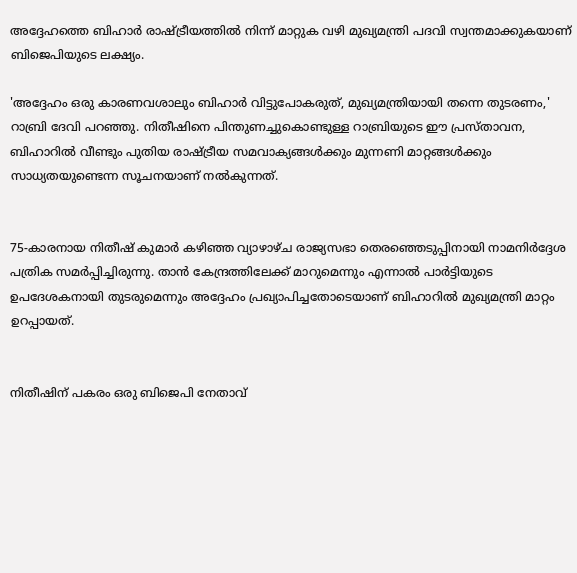അദ്ദേഹത്തെ ബിഹാര്‍ രാഷ്ട്രീയത്തില്‍ നിന്ന് മാറ്റുക വഴി മുഖ്യമന്ത്രി പദവി സ്വന്തമാക്കുകയാണ് ബിജെപിയുടെ ലക്ഷ്യം.

'അദ്ദേഹം ഒരു കാരണവശാലും ബിഹാര്‍ വിട്ടുപോകരുത്, മുഖ്യമന്ത്രിയായി തന്നെ തുടരണം,' റാബ്രി ദേവി പറഞ്ഞു. നിതീഷിനെ പിന്തുണച്ചുകൊണ്ടുള്ള റാബ്രിയുടെ ഈ പ്രസ്താവന, ബിഹാറില്‍ വീണ്ടും പുതിയ രാഷ്ട്രീയ സമവാക്യങ്ങള്‍ക്കും മുന്നണി മാറ്റങ്ങള്‍ക്കും സാധ്യതയുണ്ടെന്ന സൂചനയാണ് നല്‍കുന്നത്.


75-കാരനായ നിതീഷ് കുമാര്‍ കഴിഞ്ഞ വ്യാഴാഴ്ച രാജ്യസഭാ തെരഞ്ഞെടുപ്പിനായി നാമനിര്‍ദ്ദേശ പത്രിക സമര്‍പ്പിച്ചിരുന്നു. താന്‍ കേന്ദ്രത്തിലേക്ക് മാറുമെന്നും എന്നാല്‍ പാര്‍ട്ടിയുടെ ഉപദേശകനായി തുടരുമെന്നും അദ്ദേഹം പ്രഖ്യാപിച്ചതോടെയാണ് ബിഹാറില്‍ മുഖ്യമന്ത്രി മാറ്റം ഉറപ്പായത്.


നിതീഷിന് പകരം ഒരു ബിജെപി നേതാവ്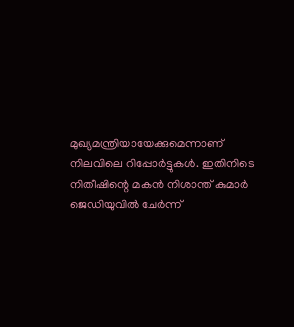മുഖ്യമന്ത്രിയായേക്കുമെന്നാണ് നിലവിലെ റിപ്പോര്‍ട്ടുകള്‍. ഇതിനിടെ നിതീഷിന്റെ മകന്‍ നിശാന്ത് കുമാര്‍ ജെഡിയുവില്‍ ചേര്‍ന്ന്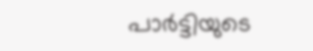പാര്‍ട്ടിയുടെ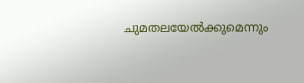ചുമതലയേല്‍ക്കുമെന്നും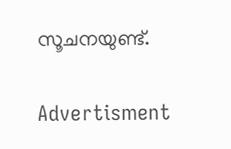സൂചനയുണ്ട്.

Advertisment